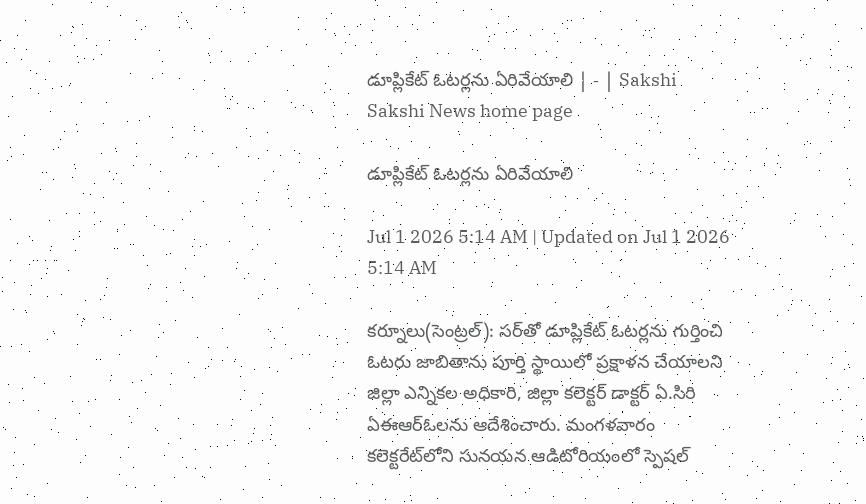డూప్లికేట్‌ ఓటర్లను ఏరివేయాలి | - | Sakshi
Sakshi News home page

డూప్లికేట్‌ ఓటర్లను ఏరివేయాలి

Jul 1 2026 5:14 AM | Updated on Jul 1 2026 5:14 AM

కర్నూలు(సెంట్రల్‌): సర్‌తో డూప్లికేట్‌ ఓటర్లను గుర్తించి ఓటరు జాబితాను పూర్తి స్థాయిలో ప్రక్షాళన చేయాలని జిల్లా ఎన్నికల అధికారి, జిల్లా కలెక్టర్‌ డాక్టర్‌ ఏ.సిరి ఏఈఆర్‌ఓలను ఆదేశించారు. మంగళవారం కలెక్టరేట్‌లోని సునయన ఆడిటోరియంలో స్పెషల్‌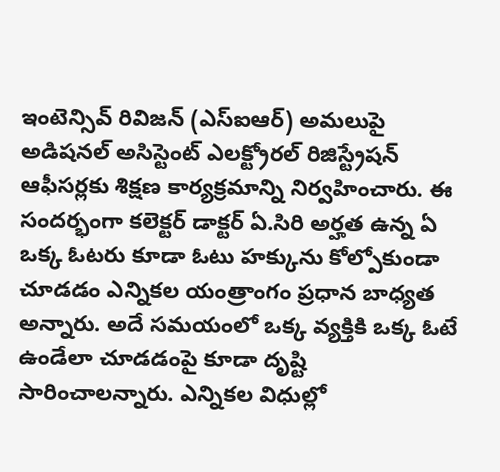ఇంటెన్సివ్‌ రివిజన్‌ (ఎస్‌ఐఆర్‌) అమలుపై అడిషనల్‌ అసిస్టెంట్‌ ఎలక్ట్రోరల్‌ రిజిస్ట్రేషన్‌ ఆఫీసర్లకు శిక్షణ కార్యక్రమాన్ని నిర్వహించారు. ఈ సందర్భంగా కలెక్టర్‌ డాక్టర్‌ ఏ.సిరి అర్హత ఉన్న ఏ ఒక్క ఓటరు కూడా ఓటు హక్కును కోల్పోకుండా చూడడం ఎన్నికల యంత్రాంగం ప్రధాన బాధ్యత అన్నారు. అదే సమయంలో ఒక్క వ్యక్తికి ఒక్క ఓటే ఉండేలా చూడడంపై కూడా దృష్టి సారించాలన్నారు. ఎన్నికల విధుల్లో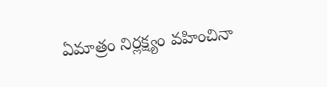ఏమాత్రం నిర్లక్ష్యం వహించినా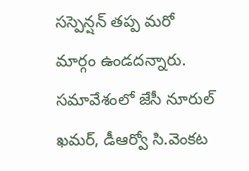సస్పెన్షన్‌ తప్ప మరో మార్గం ఉండదన్నారు. సమావేశంలో జేసీ నూరుల్‌ ఖమర్‌, డీఆర్వో సి.వెంకట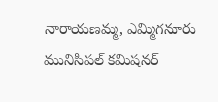నారాయణమ్మ, ఎమ్మిగనూరు మునిసిపల్‌ కమిషనర్‌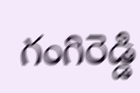గంగిరెడ్డి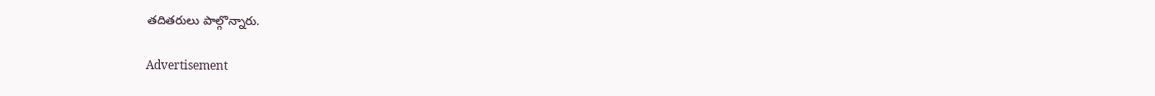తదితరులు పాల్గొన్నారు.

Advertisement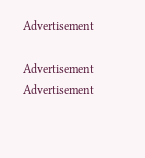Advertisement

Advertisement
Advertisement